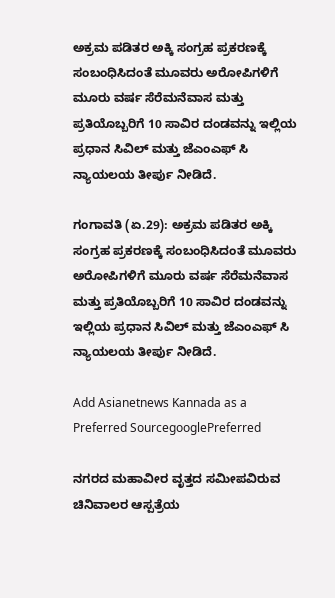ಅಕ್ರಮ ಪಡಿತರ ಅಕ್ಕಿ ಸಂಗ್ರಹ ಪ್ರಕರಣಕ್ಕೆ ಸಂಬಂಧಿಸಿದಂತೆ ಮೂವರು ಅರೋಪಿಗಳಿಗೆ ಮೂರು ವರ್ಷ ಸೆರೆಮನೆವಾಸ ಮತ್ತು ಪ್ರತಿಯೊಬ್ಬರಿಗೆ 10 ಸಾವಿರ ದಂಡವನ್ನು ಇಲ್ಲಿಯ ಪ್ರಧಾನ ಸಿವಿಲ್ ಮತ್ತು ಜೆಎಂಎಫ್ ಸಿ ನ್ಯಾಯಲಯ ತೀರ್ಪು ನೀಡಿದೆ.

ಗಂಗಾವತಿ (ಏ.29): ಅಕ್ರಮ ಪಡಿತರ ಅಕ್ಕಿ ಸಂಗ್ರಹ ಪ್ರಕರಣಕ್ಕೆ ಸಂಬಂಧಿಸಿದಂತೆ ಮೂವರು ಅರೋಪಿಗಳಿಗೆ ಮೂರು ವರ್ಷ ಸೆರೆಮನೆವಾಸ ಮತ್ತು ಪ್ರತಿಯೊಬ್ಬರಿಗೆ 10 ಸಾವಿರ ದಂಡವನ್ನು ಇಲ್ಲಿಯ ಪ್ರಧಾನ ಸಿವಿಲ್ ಮತ್ತು ಜೆಎಂಎಫ್ ಸಿ ನ್ಯಾಯಲಯ ತೀರ್ಪು ನೀಡಿದೆ.

Add Asianetnews Kannada as a Preferred SourcegooglePreferred

ನಗರದ ಮಹಾವೀರ ವೃತ್ತದ ಸಮೀಪವಿರುವ ಚಿನಿವಾಲರ ಆಸ್ಪತ್ರೆಯ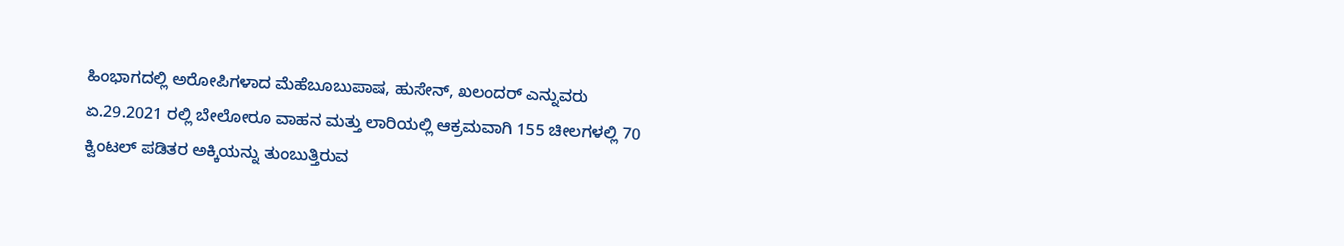ಹಿಂಭಾಗದಲ್ಲಿ ಅರೋಪಿಗಳಾದ ಮೆಹೆಬೂಬುಪಾಷ, ಹುಸೇನ್, ಖಲಂದರ್ ಎನ್ನುವರು ಏ.29.2021 ರಲ್ಲಿ ಬೇಲೋರೂ ವಾಹನ ಮತ್ತು ಲಾರಿಯಲ್ಲಿ ಆಕ್ರಮವಾಗಿ 155 ಚೀಲಗಳಲ್ಲಿ 70 ಕ್ವಿಂಟಲ್ ಪಡಿತರ ಅಕ್ಕಿಯನ್ನು ತುಂಬುತ್ತಿರುವ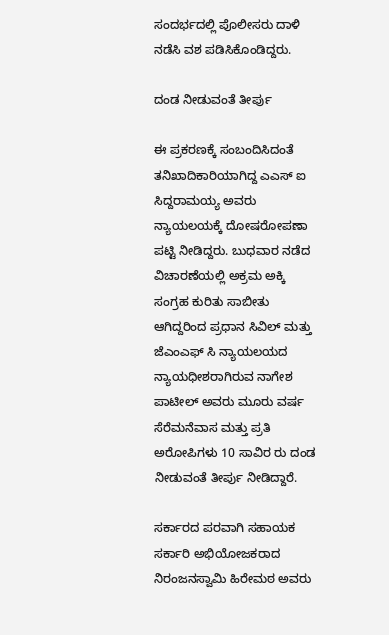ಸಂದರ್ಭದಲ್ಲಿ ಪೊಲೀಸರು ದಾಳಿ ನಡೆಸಿ ವಶ ಪಡಿಸಿಕೊಂಡಿದ್ದರು.

ದಂಡ ನೀಡುವಂತೆ ತೀರ್ಪು

ಈ ಪ್ರಕರಣಕ್ಕೆ ಸಂಬಂದಿಸಿದಂತೆ ತನಿಖಾದಿಕಾರಿಯಾಗಿದ್ದ ಎಎಸ್ ಐ ಸಿದ್ದರಾಮಯ್ಯ ಅವರು ನ್ಯಾಯಲಯಕ್ಕೆ ದೋಷರೋಪಣಾ ಪಟ್ಟಿ ನೀಡಿದ್ದರು. ಬುಧವಾರ ನಡೆದ ವಿಚಾರಣೆಯಲ್ಲಿ ಅಕ್ರಮ ಅಕ್ಕಿ ಸಂಗ್ರಹ ಕುರಿತು ಸಾಬೀತು ಆಗಿದ್ದರಿಂದ ಪ್ರಧಾನ ಸಿವಿಲ್ ಮತ್ತು ಜೆಎಂಎಫ್ ಸಿ ನ್ಯಾಯಲಯದ ನ್ಯಾಯಧೀಶರಾಗಿರುವ ನಾಗೇಶ ಪಾಟೀಲ್ ಅವರು ಮೂರು ವರ್ಷ ಸೆರೆಮನೆವಾಸ ಮತ್ತು ಪ್ರತಿ ಅರೋಪಿಗಳು 10 ಸಾವಿರ ರು ದಂಡ ನೀಡುವಂತೆ ತೀರ್ಪು ನೀಡಿದ್ದಾರೆ.

ಸರ್ಕಾರದ ಪರವಾಗಿ ಸಹಾಯಕ ಸರ್ಕಾರಿ ಅಭಿಯೋಜಕರಾದ ನಿರಂಜನಸ್ವಾಮಿ ಹಿರೇಮಠ ಅವರು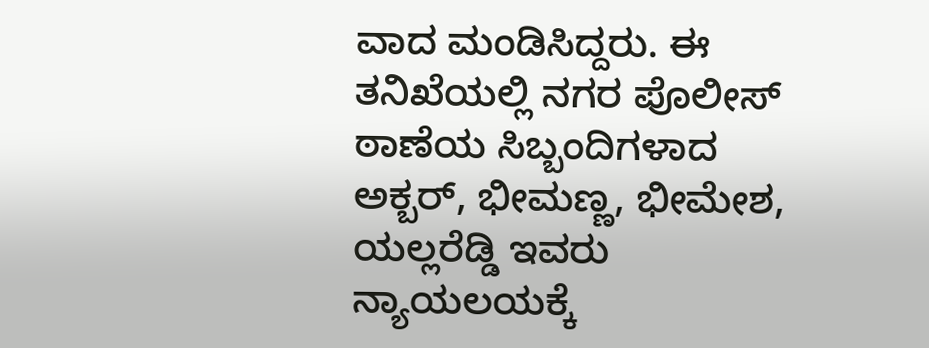ವಾದ ಮಂಡಿಸಿದ್ದರು. ಈ ತನಿಖೆಯಲ್ಲಿ ನಗರ ಪೊಲೀಸ್ ಠಾಣೆಯ ಸಿಬ್ಬಂದಿಗಳಾದ ಅಕ್ಬರ್, ಭೀಮಣ್ಣ, ಭೀಮೇಶ, ಯಲ್ಲರೆಡ್ಡಿ ಇವರು ನ್ಯಾಯಲಯಕ್ಕೆ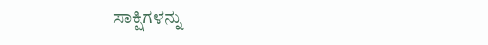ಸಾಕ್ಷಿಗಳನ್ನು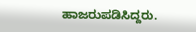ಹಾಜರುಪಡಿಸಿದ್ದರು.